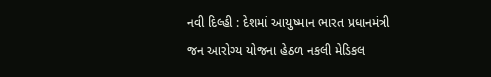નવી દિલ્હી : દેશમાં આયુષ્માન ભારત પ્રધાનમંત્રી જન આરોગ્ય યોજના હેઠળ નકલી મેડિકલ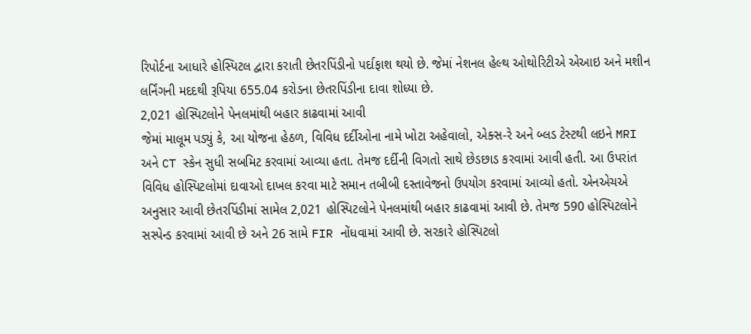રિપોર્ટના આધારે હોસ્પિટલ દ્વારા કરાતી છેતરપિંડીનો પર્દાફાશ થયો છે. જેમાં નેશનલ હેલ્થ ઓથોરિટીએ એઆઇ અને મશીન લર્નિંગની મદદથી રૂપિયા 655.04 કરોડના છેતરપિંડીના દાવા શોધ્યા છે.
2,021 હોસ્પિટલોને પેનલમાંથી બહાર કાઢવામાં આવી
જેમાં માલૂમ પડ્યું કે, આ યોજના હેઠળ, વિવિધ દર્દીઓના નામે ખોટા અહેવાલો, એક્સ-રે અને બ્લડ ટેસ્ટથી લઇને MRI અને CT સ્કેન સુધી સબમિટ કરવામાં આવ્યા હતા. તેમજ દર્દીની વિગતો સાથે છેડછાડ કરવામાં આવી હતી. આ ઉપરાંત વિવિધ હોસ્પિટલોમાં દાવાઓ દાખલ કરવા માટે સમાન તબીબી દસ્તાવેજનો ઉપયોગ કરવામાં આવ્યો હતો. એનએચએ અનુસાર આવી છેતરપિંડીમાં સામેલ 2,021 હોસ્પિટલોને પેનલમાંથી બહાર કાઢવામાં આવી છે. તેમજ 590 હોસ્પિટલોને સસ્પેન્ડ કરવામાં આવી છે અને 26 સામે FIR નોંધવામાં આવી છે. સરકારે હોસ્પિટલો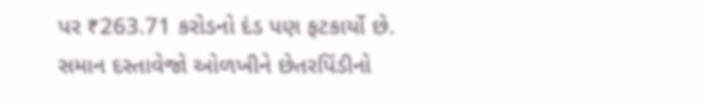પર ₹263.71 કરોડનો દંડ પણ ફટકાર્યો છે.
સમાન દસ્તાવેજો ઓળખીને છેતરપિંડીનો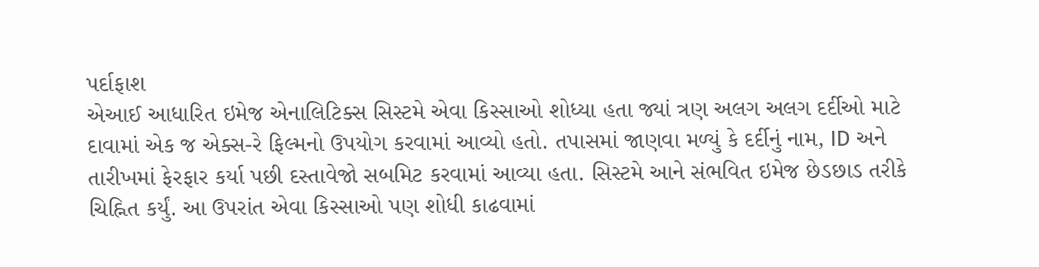પર્દાફાશ
એઆઈ આધારિત ઇમેજ એનાલિટિક્સ સિસ્ટમે એવા કિસ્સાઓ શોધ્યા હતા જ્યાં ત્રણ અલગ અલગ દર્દીઓ માટે દાવામાં એક જ એક્સ-રે ફિલ્મનો ઉપયોગ કરવામાં આવ્યો હતો. તપાસમાં જાણવા મળ્યું કે દર્દીનું નામ, ID અને તારીખમાં ફેરફાર કર્યા પછી દસ્તાવેજો સબમિટ કરવામાં આવ્યા હતા. સિસ્ટમે આને સંભવિત ઇમેજ છેડછાડ તરીકે ચિહ્નિત કર્યું. આ ઉપરાંત એવા કિસ્સાઓ પણ શોધી કાઢવામાં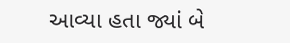આવ્યા હતા જ્યાં બે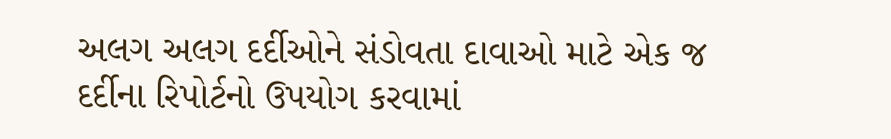અલગ અલગ દર્દીઓને સંડોવતા દાવાઓ માટે એક જ દર્દીના રિપોર્ટનો ઉપયોગ કરવામાં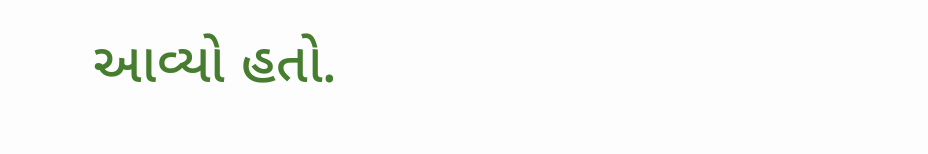આવ્યો હતો.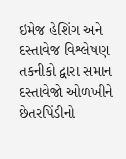ઇમેજ હેશિંગ અને દસ્તાવેજ વિશ્લેષણ તકનીકો દ્વારા સમાન દસ્તાવેજો ઓળખીને છેતરપિંડીનો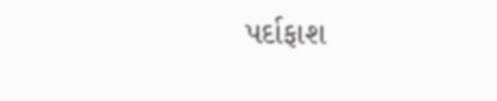પર્દાફાશ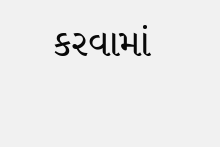કરવામાં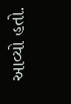આવ્યો હતો.